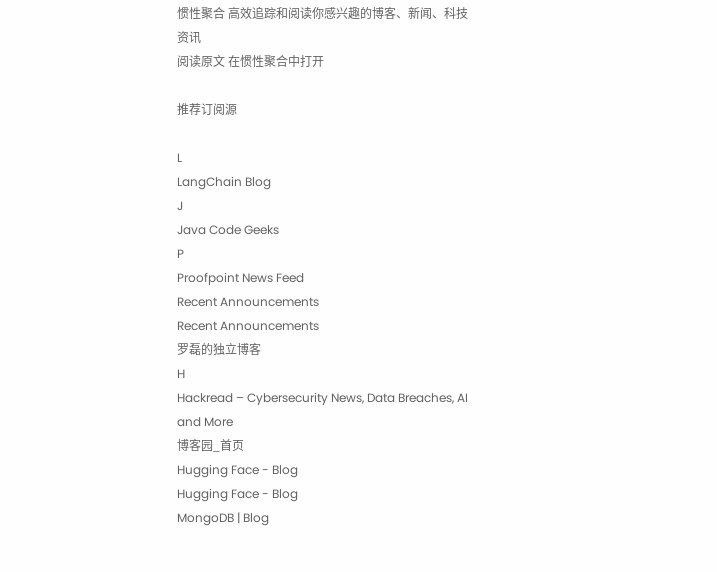惯性聚合 高效追踪和阅读你感兴趣的博客、新闻、科技资讯
阅读原文 在惯性聚合中打开

推荐订阅源

L
LangChain Blog
J
Java Code Geeks
P
Proofpoint News Feed
Recent Announcements
Recent Announcements
罗磊的独立博客
H
Hackread – Cybersecurity News, Data Breaches, AI and More
博客园_首页
Hugging Face - Blog
Hugging Face - Blog
MongoDB | Blog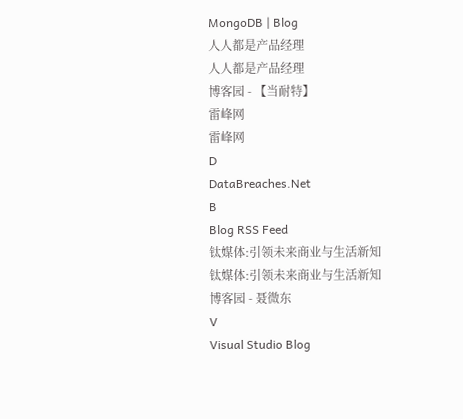MongoDB | Blog
人人都是产品经理
人人都是产品经理
博客园 - 【当耐特】
雷峰网
雷峰网
D
DataBreaches.Net
B
Blog RSS Feed
钛媒体:引领未来商业与生活新知
钛媒体:引领未来商业与生活新知
博客园 - 聂微东
V
Visual Studio Blog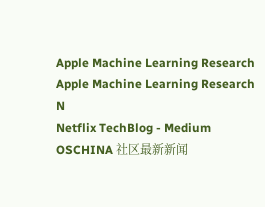Apple Machine Learning Research
Apple Machine Learning Research
N
Netflix TechBlog - Medium
OSCHINA 社区最新新闻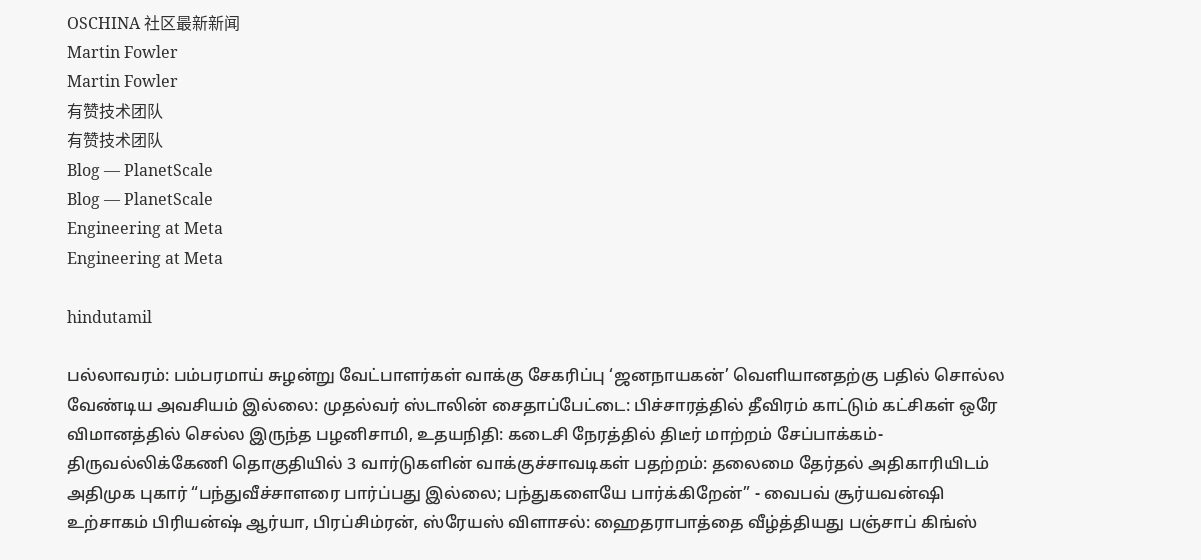OSCHINA 社区最新新闻
Martin Fowler
Martin Fowler
有赞技术团队
有赞技术团队
Blog — PlanetScale
Blog — PlanetScale
Engineering at Meta
Engineering at Meta

hindutamil

பல்லாவரம்: பம்பரமாய் சுழன்று வேட்பாளர்கள் வாக்கு சேகரிப்பு ‘ஜனநாயகன்’ வெளியானதற்கு பதில் சொல்ல வேண்டிய அவசியம் இல்லை: முதல்வர் ஸ்டாலின் சைதாப்பேட்டை: பிச்சாரத்தில் தீவிரம் காட்டும் கட்சிகள் ஒரே விமானத்தில் செல்ல இருந்த பழனிசாமி, உதயநிதி: கடைசி நேரத்தில் திடீர் மாற்றம் சேப்பாக்கம்-திருவல்லிக்கேணி தொகுதியில் 3 வார்டுகளின் வாக்குச்சாவடிகள் பதற்றம்: தலைமை தேர்தல் அதிகாரியிடம் அதிமுக புகார் “பந்துவீச்சாளரை பார்ப்பது இல்லை; பந்துகளையே பார்க்கிறேன்” - வைபவ் சூர்யவன்ஷி உற்சாகம் பிரியன்ஷ் ஆர்யா, பிரப்சிம்ரன், ஸ்ரேயஸ் விளாசல்: ஹைதராபாத்தை வீழ்த்தியது பஞ்சாப் கிங்ஸ்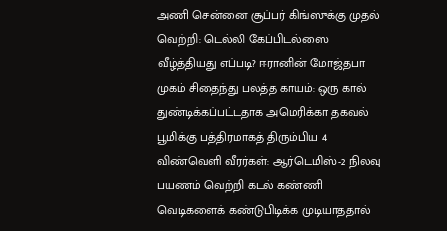அணி சென்னை சூப்பர் கிங்ஸுக்கு முதல் வெற்றி: டெல்லி கேப்பிடல்ஸை வீழ்த்தியது எப்படி? ஈரானின் மோஜ்தபா முகம் சிதைந்து பலத்த காயம்: ஒரு கால் துண்டிக்கப்பட்டதாக அமெரிக்கா தகவல் பூமிக்கு பத்திரமாகத் திரும்பிய 4 விண்வெளி வீரர்கள்: ஆர்டெமிஸ்-2 நிலவு பயணம் வெற்றி கடல் கண்ணி வெடிகளைக் கண்டுபிடிக்க முடியாததால்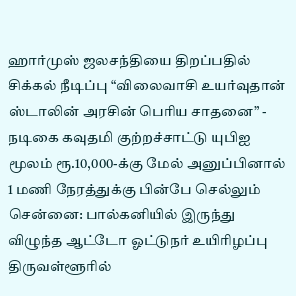ஹார்முஸ் ஜலசந்தியை திறப்பதில் சிக்கல் நீடிப்பு “விலைவாசி உயர்வுதான் ஸ்டாலின் அரசின் பெரிய சாதனை” - நடிகை கவுதமி குற்றச்சாட்டு யுபிஐ மூலம் ரூ.10,000-க்கு மேல் அனுப்பினால் 1 மணி நேரத்துக்கு பின்பே செல்லும் சென்னை: பால்கனியில் இருந்து விழுந்த ஆட்டோ ஓட்டுநர் உயிரிழப்பு திருவள்ளூரில்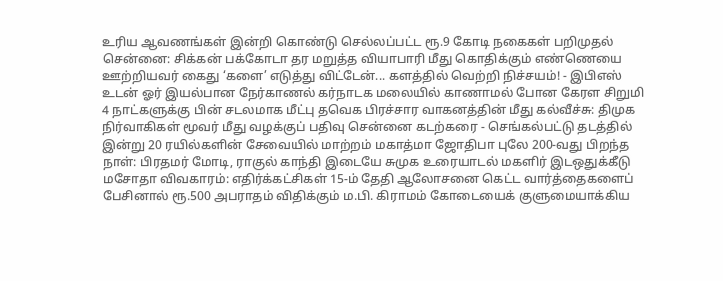உரிய ஆவணங்கள் இன்றி கொண்டு செல்லப்பட்ட ரூ.9 கோடி நகைகள் பறிமுதல் சென்னை: சிக்கன் பக்கோடா தர மறுத்த வியாபாரி மீது கொதிக்கும் எண்ணெயை ஊற்றியவர் கைது ‘களை’ எடுத்து விட்டேன்... களத்தில் வெற்றி நிச்சயம்! - இபிஎஸ் உடன் ஓர் இயல்பான நேர்காணல் கர்நாடக மலையில் காணாமல் போன கேரள சிறுமி 4 நாட்களுக்கு பின் சடலமாக மீட்பு தவெக பிரச்சார வாகனத்தின் மீது கல்வீச்சு: திமுக நிர்வாகிகள் மூவர் மீது வழக்குப் பதிவு சென்னை கடற்கரை - செங்கல்பட்டு தடத்தில் இன்று 20 ரயில்களின் சேவையில் மாற்றம் மகாத்மா ஜோதிபா புலே 200-வது பிறந்த நாள்: பிரதமர் மோடி, ராகுல் காந்தி இடையே சுமுக உரையாடல் மகளிர் இடஒதுக்கீடு மசோதா விவகாரம்: எதிர்க்கட்சிகள் 15-ம் தேதி ஆலோசனை கெட்ட வார்த்தைகளைப் பேசினால் ரூ.500 அபராதம் விதிக்கும் ம.பி. கிராமம் கோடையைக் குளுமையாக்கிய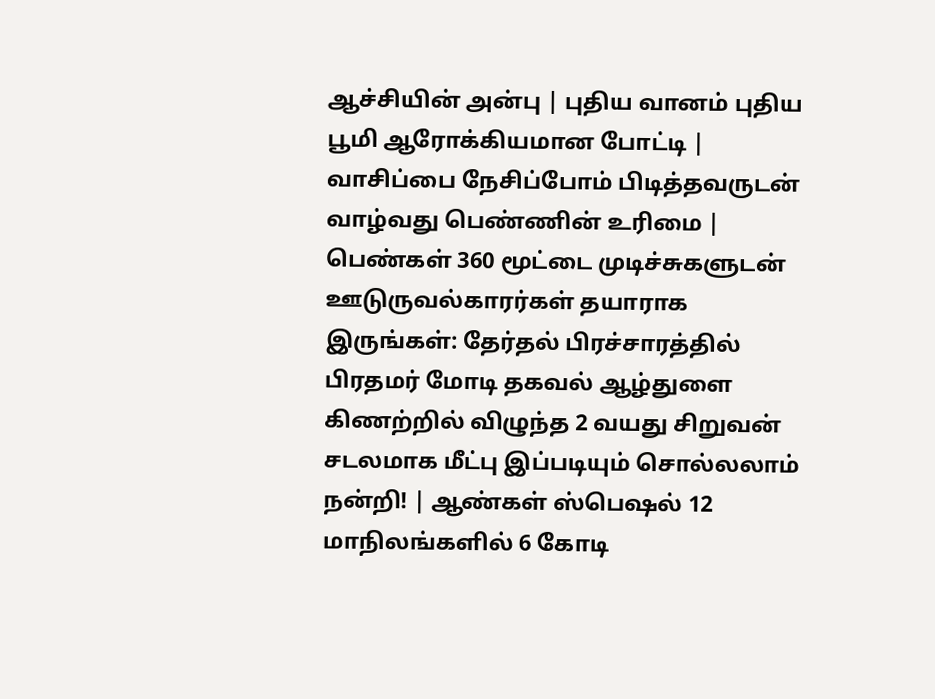ஆச்சியின் அன்பு | புதிய வானம் புதிய பூமி ஆரோக்கியமான போட்டி | வாசிப்பை நேசிப்போம் பிடித்தவருடன் வாழ்வது பெண்ணின் உரிமை | பெண்கள் 360 மூட்டை முடிச்சுகளுடன் ஊடுருவல்காரர்கள் தயாராக இருங்கள்: தேர்தல் பிரச்சாரத்தில் பிரதமர் மோடி தகவல் ஆழ்துளை கிணற்றில் விழுந்த 2 வயது சிறுவன் சடலமாக மீட்பு இப்படியும் சொல்லலாம் நன்றி! | ஆண்கள் ஸ்பெஷல் 12 மாநிலங்களில் 6 கோடி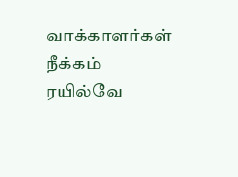வாக்காளர்கள் நீக்கம்
ரயில்வே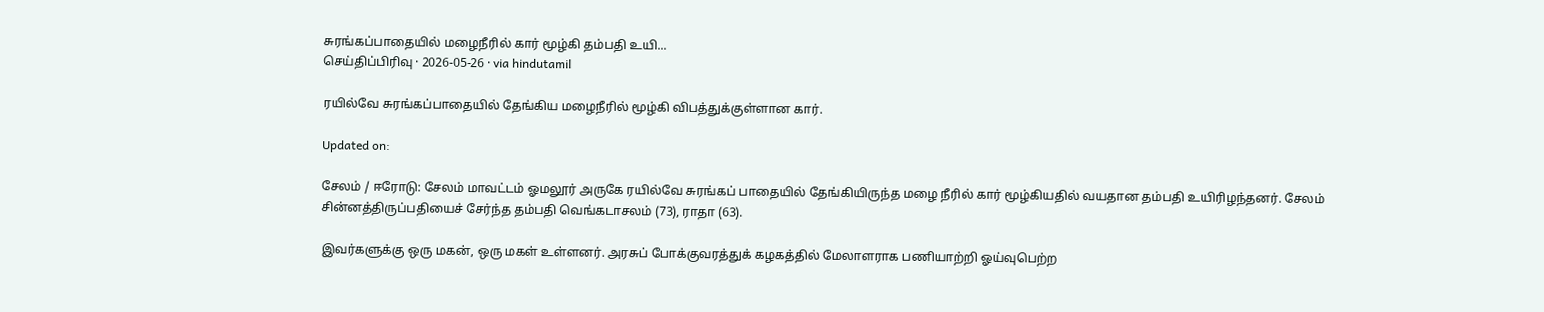சுரங்கப்பாதையில் மழைநீரில் கார் மூழ்கி தம்பதி உயி...
செய்திப்பிரிவு · 2026-05-26 · via hindutamil

ரயில்வே சுரங்கப்பாதையில் தேங்கிய மழைநீரில் மூழ்கி விபத்துக்குள்ளான கார்.

Updated on:

சேலம் / ஈரோடு: சேலம் மாவட்டம் ஓமலூர் அருகே ரயில்வே சுரங்கப் பாதையில் தேங்கியிருந்த மழை நீரில் கார் மூழ்கியதில் வயதான தம்பதி உயிரிழந்தனர். சேலம் சின்னத்திருப்பதியைச் சேர்ந்த தம்பதி வெங்கடாசலம் (73), ராதா (63).

இவர்களுக்கு ஒரு மகன், ஒரு மகள் உள்ளனர். அரசுப் போக்குவரத்துக் கழகத்தில் மேலாளராக பணியாற்றி ஓய்வுபெற்ற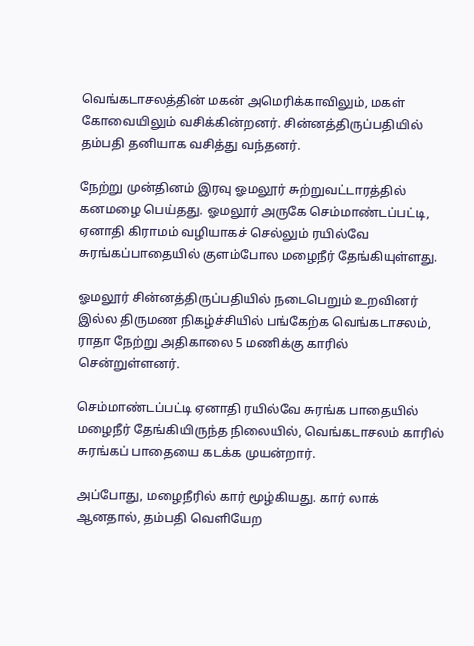வெங்கடாசலத்தின் மகன் அமெரிக்காவிலும், மகள் கோவையிலும் வசிக்கின்றனர். சின்னத்திருப்பதியில் தம்பதி தனியாக வசித்து வந்தனர்.

நேற்று முன்தினம் இரவு ஓமலூர் சுற்றுவட்டாரத்தில் கனமழை பெய்தது. ஓமலூர் அருகே செம்மாண்டப்பட்டி, ஏனாதி கிராமம் வழியாகச் செல்லும் ரயில்வே சுரங்கப்பாதையில் குளம்போல மழைநீர் தேங்கியுள்ளது.

ஓமலூர் சின்னத்திருப்பதியில் நடைபெறும் உறவினர் இல்ல திருமண நிகழ்ச்சியில் பங்கேற்க வெங்கடாசலம், ராதா நேற்று அதிகாலை 5 மணிக்கு காரில் சென்றுள்ளனர்.

செம்மாண்டப்பட்டி ஏனாதி ரயில்வே சுரங்க பாதையில் மழைநீர் தேங்கியிருந்த நிலையில், வெங்கடாசலம் காரில் சுரங்கப் பாதையை கடக்க முயன்றார்.

அப்போது, மழைநீரில் கார் மூழ்கியது. கார் லாக் ஆனதால், தம்பதி வெளியேற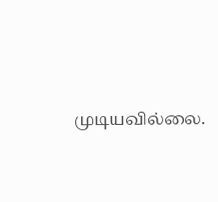முடியவில்லை.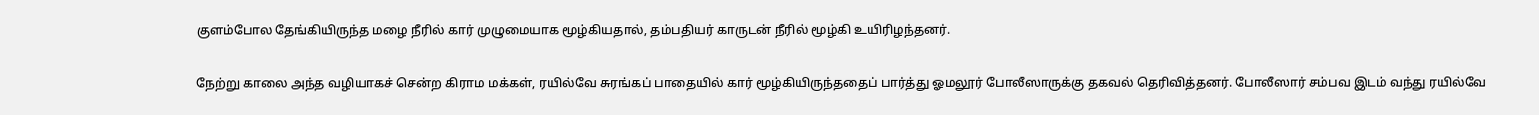குளம்போல தேங்கியிருந்த மழை நீரில் கார் முழுமையாக மூழ்கியதால், தம்பதியர் காருடன் நீரில் மூழ்கி உயிரிழந்தனர்.

நேற்று காலை அந்த வழியாகச் சென்ற கிராம மக்கள், ரயில்வே சுரங்கப் பாதையில் கார் மூழ்கியிருந்ததைப் பார்த்து ஓமலூர் போலீஸாருக்கு தகவல் தெரிவித்தனர். போலீஸார் சம்பவ இடம் வந்து ரயில்வே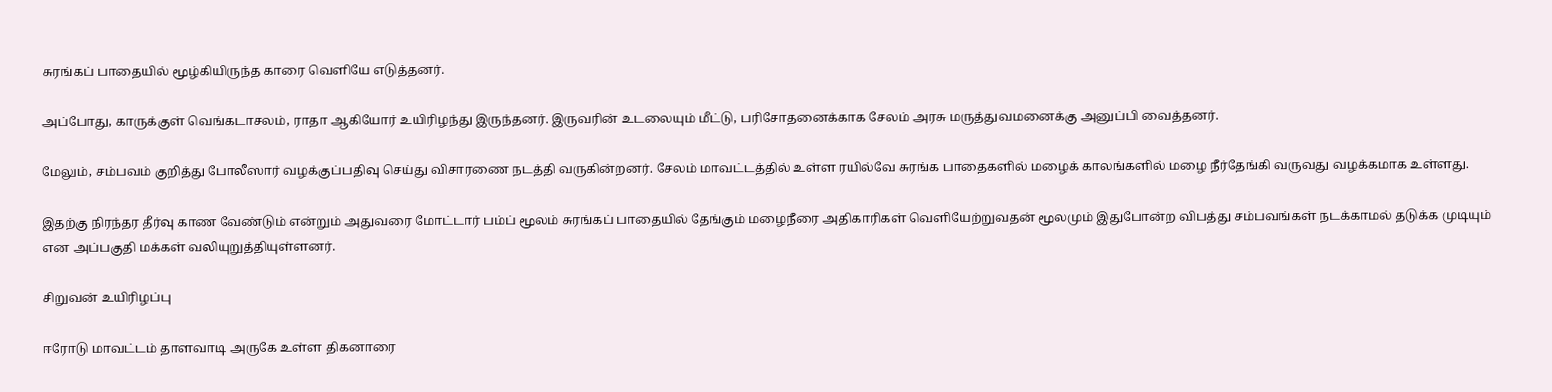சுரங்கப் பாதையில் மூழ்கியிருந்த காரை வெளியே எடுத்தனர்.

அப்போது, காருக்குள் வெங்கடாசலம், ராதா ஆகியோர் உயிரிழந்து இருந்தனர். இருவரின் உடலையும் மீட்டு, பரிசோதனைக்காக சேலம் அரசு மருத்துவமனைக்கு அனுப்பி வைத்தனர்.

மேலும், சம்பவம் குறித்து போலீஸார் வழக்குப்பதிவு செய்து விசாரணை நடத்தி வருகின்றனர். சேலம் மாவட்டத்தில் உள்ள ரயில்வே சுரங்க பாதைகளில் மழைக் காலங்களில் மழை நீர்தேங்கி வருவது வழக்கமாக உள்ளது.

இதற்கு நிரந்தர தீர்வு காண வேண்டும் என்றும் அதுவரை மோட்டார் பம்ப் மூலம் சுரங்கப் பாதையில் தேங்கும் மழைநீரை அதிகாரிகள் வெளியேற்றுவதன் மூலமும் இதுபோன்ற விபத்து சம்பவங்கள் நடக்காமல் தடுக்க முடியும் என அப்பகுதி மக்கள் வலியுறுத்தியுள்ளனர்.

சிறுவன் உயிரிழப்பு

ஈரோடு மாவட்டம் தாளவாடி அருகே உள்ள திகனாரை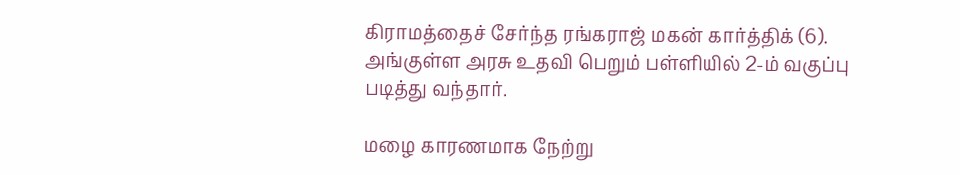கிராமத்தைச் சேர்ந்த ரங்கராஜ் மகன் கார்த்திக் (6). அங்குள்ள அரசு உதவி பெறும் பள்ளியில் 2-ம் வகுப்பு படித்து வந்தார்.

மழை காரணமாக நேற்று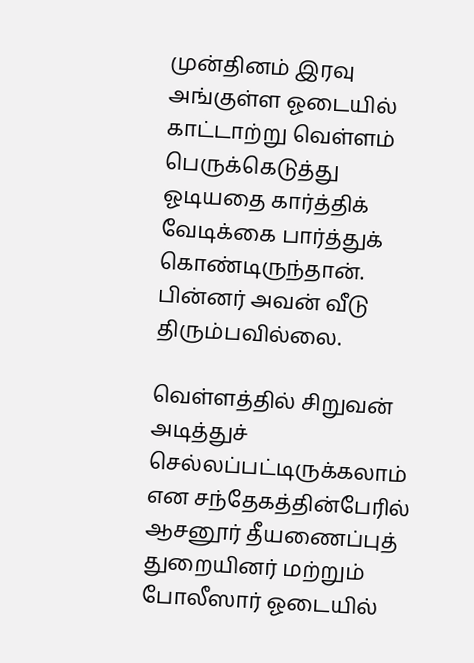முன்தினம் இரவு அங்குள்ள ஓடையில் காட்டாற்று வெள்ளம் பெருக்கெடுத்து ஓடியதை கார்த்திக் வேடிக்கை பார்த்துக் கொண்டிருந்தான். பின்னர் அவன் வீடு திரும்பவில்லை.

வெள்ளத்தில் சிறுவன் அடித்துச் செல்லப்பட்டிருக்கலாம் என சந்தேகத்தின்பேரில் ஆசனூர் தீயணைப்புத் துறையினர் மற்றும் போலீஸார் ஓடையில்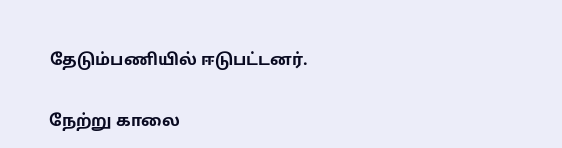தேடும்பணியில் ஈடுபட்டனர்.

நேற்று காலை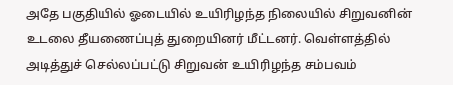அதே பகுதியில் ஓடையில் உயிரிழந்த நிலையில் சிறுவனின் உடலை தீயணைப்புத் துறையினர் மீட்டனர். வெள்ளத்தில் அடித்துச் செல்லப்பட்டு சிறுவன் உயிரிழந்த சம்பவம்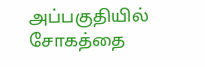அப்பகுதியில் சோகத்தை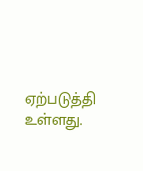ஏற்படுத்தி உள்ளது.